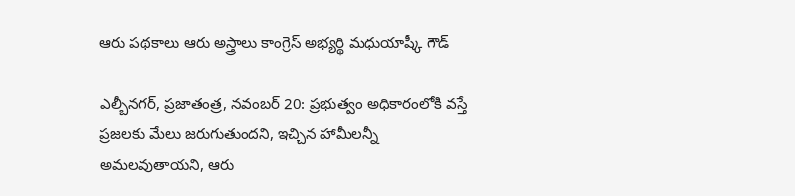ఆరు పథకాలు ఆరు అస్త్రాలు కాంగ్రెస్ అభ్యర్థి మధుయాష్కీ గౌడ్

ఎల్బీనగర్, ప్రజాతంత్ర, నవంబర్ 20: ప్రభుత్వం అధికారంలోకి వస్తే ప్రజలకు మేలు జరుగుతుందని, ఇచ్చిన హామీలన్నీ అమలవుతాయని, ఆరు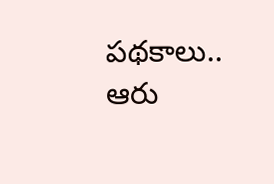పథకాలు.. ఆరు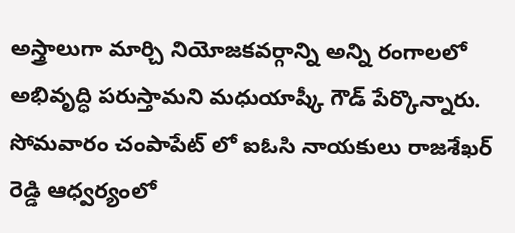అస్త్రాలుగా మార్చి నియోజకవర్గాన్ని అన్ని రంగాలలో అభివృద్ధి పరుస్తామని మధుయాష్కీ గౌడ్ పేర్కొన్నారు. సోమవారం చంపాపేట్ లో ఐఓసి నాయకులు రాజశేఖర్ రెడ్డి ఆధ్వర్యంలో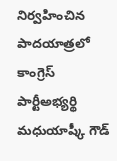నిర్వహించిన పాదయాత్రలో కాంగ్రెస్ పార్టీఅభ్యర్థి మధుయాష్కీ గౌడ్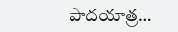పాదయాత్ర…